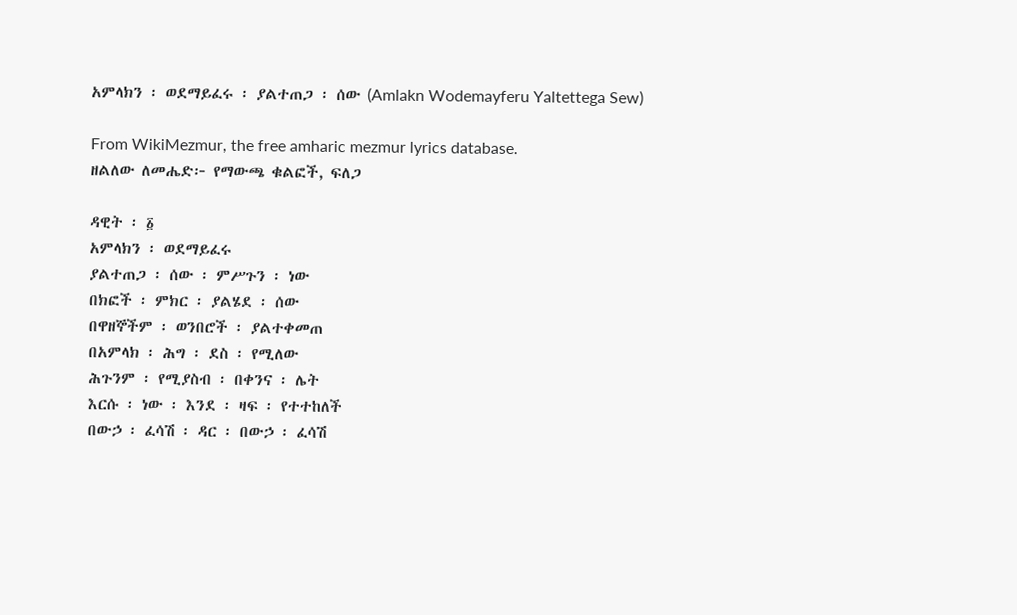አምላክን ፡ ወደማይፈሩ ፡ ያልተጠጋ ፡ ሰው (Amlakn Wodemayferu Yaltettega Sew)

From WikiMezmur, the free amharic mezmur lyrics database.
ዘልለው ለመሔድ፦ የማውጫ ቁልፎች, ፍለጋ

ዳዊት ፡ ፩
አምላክን ፡ ወደማይፈሩ
ያልተጠጋ ፡ ሰው ፡ ምሥጉን ፡ ነው
በክፎች ፡ ምክር ፡ ያልሄደ ፡ ሰው
በዋዘኞችም ፡ ወንበሮች ፡ ያልተቀመጠ
በአምላክ ፡ ሕግ ፡ ደስ ፡ የሚለው
ሕጉንም ፡ የሚያስብ ፡ በቀንና ፡ ሌት
እርሱ ፡ ነው ፡ እንደ ፡ ዛፍ ፡ የተተከለች
በውኃ ፡ ፈሳሽ ፡ ዳር ፡ በውኃ ፡ ፈሳሽ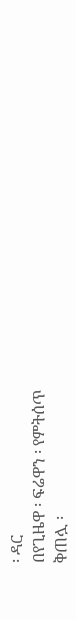፡ ዳር
በየጊዜዋ ፡ ፍሬዋን ፡ የምትሰጥ
ቅጠሏ ፡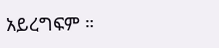አይረግፍም ።